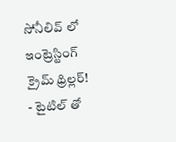సోనీలివ్ లో ఇంట్రెస్టింగ్ క్రైమ్ థ్రిల్లర్!
- టైటిల్ తో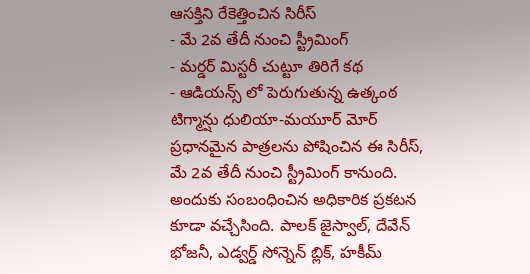ఆసక్తిని రేకెత్తించిన సిరీస్
- మే 2వ తేదీ నుంచి స్ట్రీమింగ్
- మర్డర్ మిస్టరీ చుట్టూ తిరిగే కథ
- ఆడియన్స్ లో పెరుగుతున్న ఉత్కంఠ
టిగ్మాన్షు ధులియా-మయూర్ మోర్ ప్రధానమైన పాత్రలను పోషించిన ఈ సిరీస్, మే 2వ తేదీ నుంచి స్ట్రీమింగ్ కానుంది. అందుకు సంబంధించిన అధికారిక ప్రకటన కూడా వచ్చేసింది. పాలక్ జైస్వాల్, దేవేన్ భోజనీ, ఎడ్వర్డ్ సోన్నెన్ బ్లిక్, హకీమ్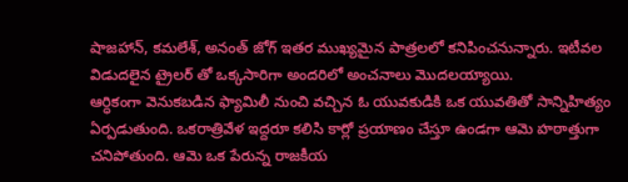షాజహాన్, కమలేశ్, అనంత్ జోగ్ ఇతర ముఖ్యమైన పాత్రలలో కనిపించనున్నారు. ఇటీవల విడుదలైన ట్రైలర్ తో ఒక్కసారిగా అందరిలో అంచనాలు మొదలయ్యాయి.
ఆర్ధికంగా వెనుకబడిన ఫ్యామిలీ నుంచి వచ్చిన ఓ యువకుడికి ఒక యువతితో సాన్నిహిత్యం ఏర్పడుతుంది. ఒకరాత్రివేళ ఇద్దరూ కలిసి కార్లో ప్రయాణం చేస్తూ ఉండగా ఆమె హఠాత్తుగా చనిపోతుంది. ఆమె ఒక పేరున్న రాజకీయ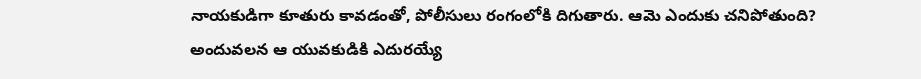నాయకుడిగా కూతురు కావడంతో, పోలీసులు రంగంలోకి దిగుతారు. ఆమె ఎందుకు చనిపోతుంది? అందువలన ఆ యువకుడికి ఎదురయ్యే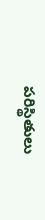పరిస్థితులు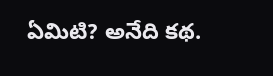ఏమిటి? అనేది కథ.